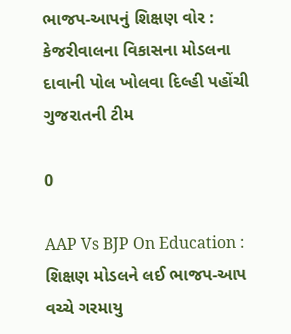ભાજપ-આપનું શિક્ષણ વોર : કેજરીવાલના વિકાસના મોડલના દાવાની પોલ ખોલવા દિલ્હી પહોંચી ગુજરાતની ટીમ

0

AAP Vs BJP On Education : શિક્ષણ મોડલને લઈ ભાજપ-આપ વચ્ચે ગરમાયુ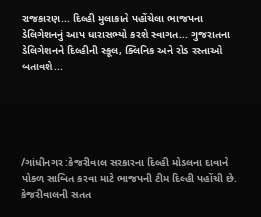રાજકારણ... દિલ્હી મુલાકાતે પહોંચેલા ભાજપના ડેલિગેશનનું આપ ધારાસભ્યો કરશે સ્વાગત... ગુજરાતના ડેલિગેશનને દિલ્હીની સ્કૂલ, ક્લિનિક અને રોડ રસ્તાઓ બતાવશે...





/ગાંધીનગર :કેજરીવાલ સરકારના દિલ્હી મોડલના દાવાને પોકળ સાબિત કરવા માટે ભાજપની ટીમ દિલ્હી પહોંચી છે. કેજરીવાલની સતત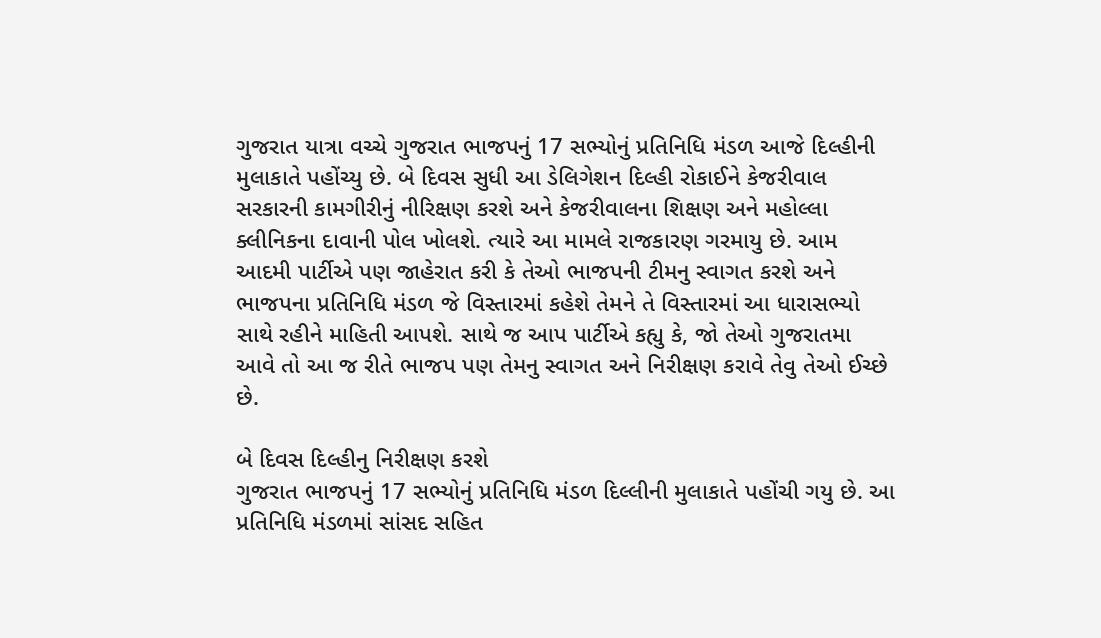ગુજરાત યાત્રા વચ્ચે ગુજરાત ભાજપનું 17 સભ્યોનું પ્રતિનિધિ મંડળ આજે દિલ્હીની મુલાકાતે પહોંચ્યુ છે. બે દિવસ સુધી આ ડેલિગેશન દિલ્હી રોકાઈને કેજરીવાલ સરકારની કામગીરીનું નીરિક્ષણ કરશે અને કેજરીવાલના શિક્ષણ અને મહોલ્લા ક્લીનિકના દાવાની પોલ ખોલશે. ત્યારે આ મામલે રાજકારણ ગરમાયુ છે. આમ આદમી પાર્ટીએ પણ જાહેરાત કરી કે તેઓ ભાજપની ટીમનુ સ્વાગત કરશે અને  ભાજપના પ્રતિનિધિ મંડળ જે વિસ્તારમાં કહેશે તેમને તે વિસ્તારમાં આ ધારાસભ્યો સાથે રહીને માહિતી આપશે. સાથે જ આપ પાર્ટીએ કહ્યુ કે, જો તેઓ ગુજરાતમા આવે તો આ જ રીતે ભાજપ પણ તેમનુ સ્વાગત અને નિરીક્ષણ કરાવે તેવુ તેઓ ઈચ્છે છે.

બે દિવસ દિલ્હીનુ નિરીક્ષણ કરશે
ગુજરાત ભાજપનું 17 સભ્યોનું પ્રતિનિધિ મંડળ દિલ્લીની મુલાકાતે પહોંચી ગયુ છે. આ પ્રતિનિધિ મંડળમાં સાંસદ સહિત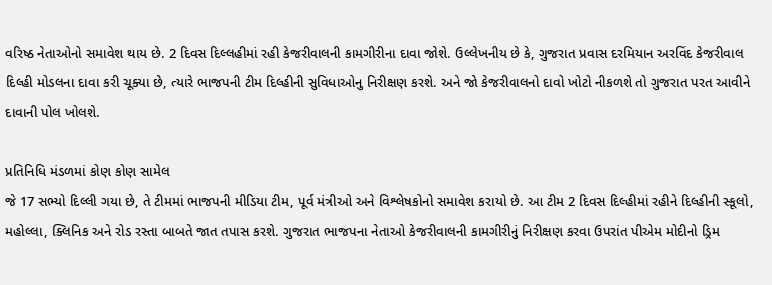વરિષ્ઠ નેતાઓનો સમાવેશ થાય છે. 2 દિવસ દિલ્લહીમાં રહી કેજરીવાલની કામગીરીના દાવા જોશે. ઉલ્લેખનીય છે કે, ગુજરાત પ્રવાસ દરમિયાન અરવિંદ કેજરીવાલ દિલ્હી મોડલના દાવા કરી ચૂક્યા છે, ત્યારે ભાજપની ટીમ દિલ્હીની સુવિધાઓનુ નિરીક્ષણ કરશે. અને જો કેજરીવાલનો દાવો ખોટો નીકળશે તો ગુજરાત પરત આવીને દાવાની પોલ ખોલશે.

પ્રતિનિધિ મંડળમાં કોણ કોણ સામેલ
જે 17 સભ્યો દિલ્લી ગયા છે, તે ટીમમાં ભાજપની મીડિયા ટીમ, પૂર્વ મંત્રીઓ અને વિશ્લેષકોનો સમાવેશ કરાયો છે. આ ટીમ 2 દિવસ દિલ્હીમાં રહીને દિલ્હીની સ્કૂલો, મહોલ્લા, ક્લિનિક અને રોડ રસ્તા બાબતે જાત તપાસ કરશે. ગુજરાત ભાજપના નેતાઓ કેજરીવાલની કામગીરીનું નિરીક્ષણ કરવા ઉપરાંત પીએમ મોદીનો ડ્રિમ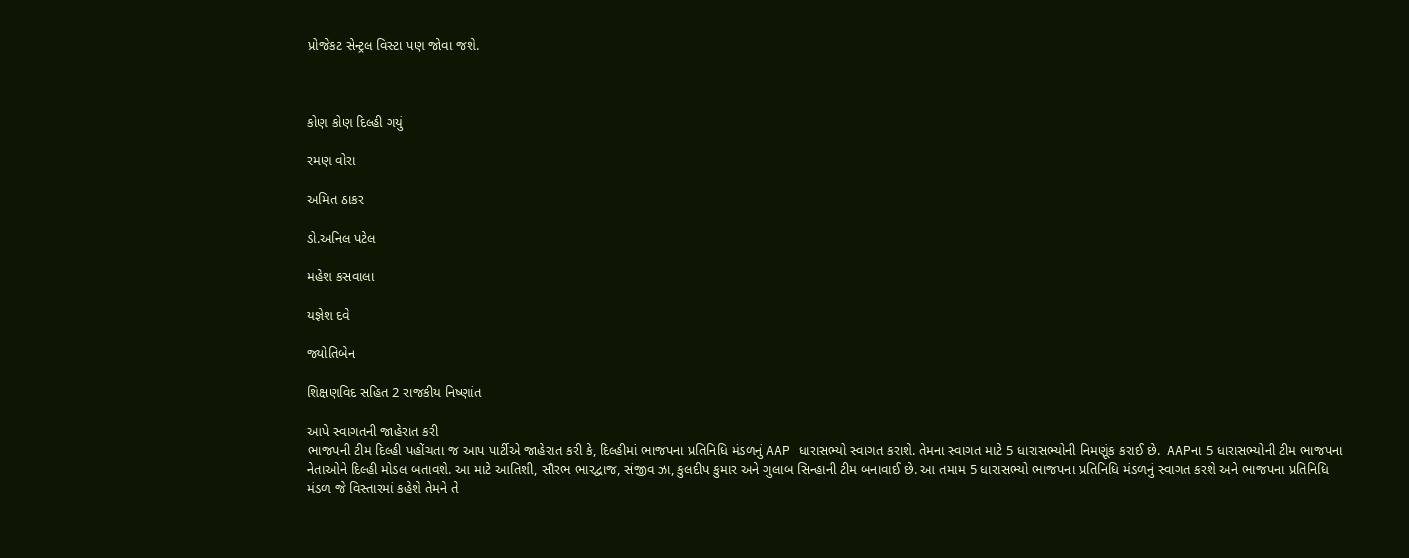પ્રોજેકટ સેન્ટ્રલ વિસ્ટા પણ જોવા જશે.



કોણ કોણ દિલ્હી ગયું

રમણ વોરા

અમિત ઠાકર

ડો.અનિલ પટેલ

મહેશ કસવાલા

યજ્ઞેશ દવે

જ્યોતિબેન

શિક્ષણવિદ સહિત 2 રાજકીય નિષ્ણાંત

આપે સ્વાગતની જાહેરાત કરી
ભાજપની ટીમ દિલ્હી પહોંચતા જ આપ પાર્ટીએ જાહેરાત કરી કે, દિલ્હીમાં ભાજપના પ્રતિનિધિ મંડળનું AAP ધારાસભ્યો સ્વાગત કરાશે. તેમના સ્વાગત માટે 5 ધારાસભ્યોની નિમણૂંક કરાઈ છે.  AAPના 5 ધારાસભ્યોની ટીમ ભાજપના નેતાઓને દિલ્હી મોડલ બતાવશે. આ માટે આતિશી, સૌરભ ભારદ્વાજ, સંજીવ ઝા, કુલદીપ કુમાર અને ગુલાબ સિન્હાની ટીમ બનાવાઈ છે. આ તમામ 5 ધારાસભ્યો ભાજપના પ્રતિનિધિ મંડળનું સ્વાગત કરશે અને ભાજપના પ્રતિનિધિ મંડળ જે વિસ્તારમાં કહેશે તેમને તે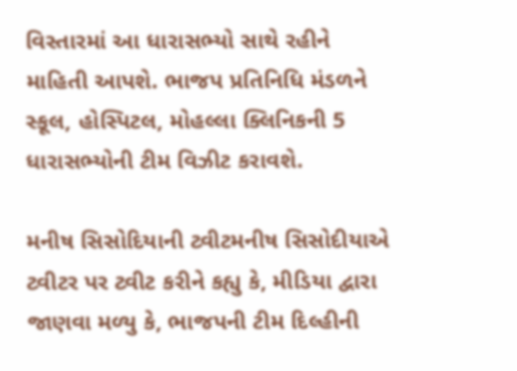વિસ્તારમાં આ ધારાસભ્યો સાથે રહીને માહિતી આપશે. ભાજપ પ્રતિનિધિ મંડળને સ્કૂલ, હોસ્પિટલ, મોહલ્લા ક્લિનિકની 5 ધારાસભ્યોની ટીમ વિઝીટ કરાવશે.

મનીષ સિસોદિયાની ટ્વીટમનીષ સિસોદીયાએ ટ્વીટર પર ટ્વીટ કરીને કહ્યુ કે, મીડિયા દ્વારા જાણવા મળ્યુ કે, ભાજપની ટીમ દિલ્હીની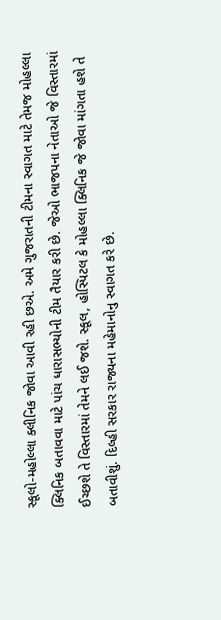સ્કૂલો-મહોલ્લા ક્લીનિક જોવા આવી રહી છએ. અમે ગુજરાતની ટીમના સ્વાગત માટે તેમજ મોહલ્લા ક્લિનિક બતાવવા માટે પાંચ ધારાસભ્યોની ટીમ તૈયાર કરી છે. જેઓ ભાજપના નેતાઓ જે વિસ્તારમાં ઈચ્છશે તે વિસ્તારમાં તેમને લઈ જશે. સ્કૂલ, હોસ્પિટલ કે મોહલ્લા ક્લિનિક જે જોવા માંગતા હશે તે બતાવીશું. દિલ્હી સરકાર રાજ્યના મહેમાનોનુ સ્વાગત કરે છે.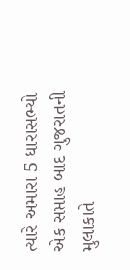ત્યારે અમારા 5 ધારાસભ્યો એક સપ્તાહ બાદ ગુજરાતની મુલાકાતે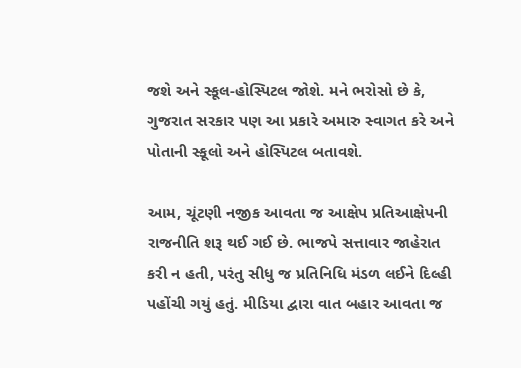જશે અને સ્કૂલ-હોસ્પિટલ જોશે. મને ભરોસો છે કે, ગુજરાત સરકાર પણ આ પ્રકારે અમારુ સ્વાગત કરે અને પોતાની સ્કૂલો અને હોસ્પિટલ બતાવશે.

આમ, ચૂંટણી નજીક આવતા જ આક્ષેપ પ્રતિઆક્ષેપની રાજનીતિ શરૂ થઈ ગઈ છે. ભાજપે સત્તાવાર જાહેરાત કરી ન હતી, પરંતુ સીધુ જ પ્રતિનિધિ મંડળ લઈને દિલ્હી પહોંચી ગયું હતું. મીડિયા દ્વારા વાત બહાર આવતા જ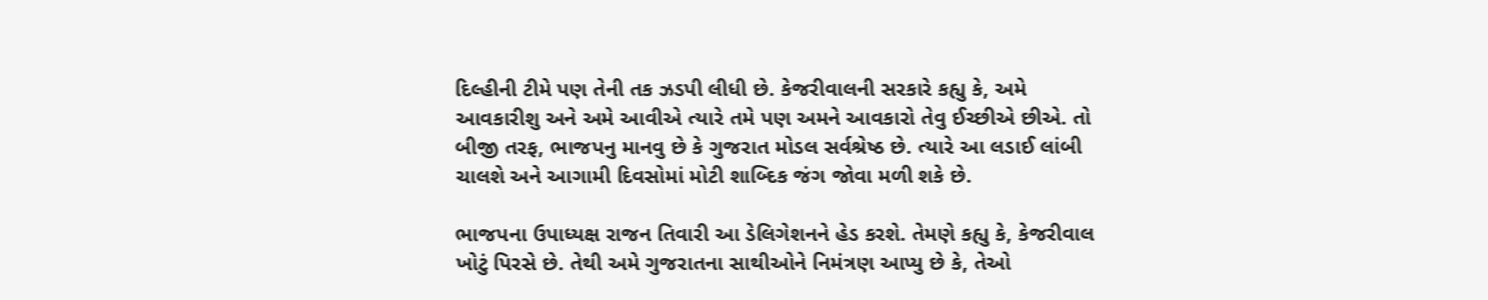દિલ્હીની ટીમે પણ તેની તક ઝડપી લીધી છે. કેજરીવાલની સરકારે કહ્યુ કે, અમે આવકારીશુ અને અમે આવીએ ત્યારે તમે પણ અમને આવકારો તેવુ ઈચ્છીએ છીએ. તો બીજી તરફ, ભાજપનુ માનવુ છે કે ગુજરાત મોડલ સર્વશ્રેષ્ઠ છે. ત્યારે આ લડાઈ લાંબી ચાલશે અને આગામી દિવસોમાં મોટી શાબ્દિક જંગ જોવા મળી શકે છે.

ભાજપના ઉપાધ્યક્ષ રાજન તિવારી આ ડેલિગેશનને હેડ કરશે. તેમણે કહ્યુ કે, કેજરીવાલ ખોટું પિરસે છે. તેથી અમે ગુજરાતના સાથીઓને નિમંત્રણ આપ્યુ છે કે, તેઓ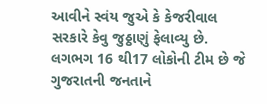આવીને સ્વંય જુએ કે કેજરીવાલ સરકારે કેવુ જુઠ્ઠાણું ફેલાવ્યુ છે. લગભગ 16 થી17 લોકોની ટીમ છે જે ગુજરાતની જનતાને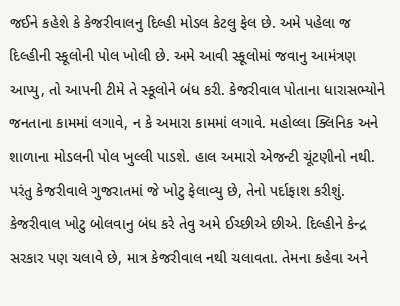જઈને કહેશે કે કેજરીવાલનુ દિલ્હી મોડલ કેટલુ ફેલ છે. અમે પહેલા જ દિલ્હીની સ્કૂલોની પોલ ખોલી છે. અમે આવી સ્કૂલોમાં જવાનુ આમંત્રણ આપ્યુ, તો આપની ટીમે તે સ્કૂલોને બંધ કરી. કેજરીવાલ પોતાના ધારાસભ્યોને જનતાના કામમાં લગાવે, ન કે અમારા કામમાં લગાવે. મહોલ્લા ક્લિનિક અને શાળાના મોડલની પોલ ખુલ્લી પાડશે. હાલ અમારો એજન્ટી ચૂંટણીનો નથી. પરંતુ કેજરીવાલે ગુજરાતમાં જે ખોટુ ફેલાવ્યુ છે, તેનો પર્દાફાશ કરીશું. કેજરીવાલ ખોટુ બોલવાનુ બંધ કરે તેવુ અમે ઈચ્છીએ છીએ. દિલ્હીને કેન્દ્ર સરકાર પણ ચલાવે છે, માત્ર કેજરીવાલ નથી ચલાવતા. તેમના કહેવા અને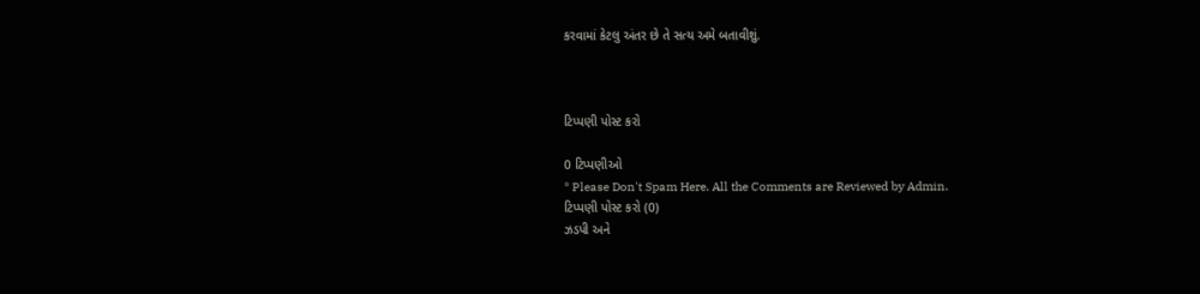કરવામાં કેટલુ અંતર છે તે સત્ય અમે બતાવીશું.



ટિપ્પણી પોસ્ટ કરો

0 ટિપ્પણીઓ
* Please Don't Spam Here. All the Comments are Reviewed by Admin.
ટિપ્પણી પોસ્ટ કરો (0)
ઝડપી અને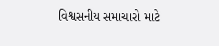વિશ્વસનીય સમાચારો માટે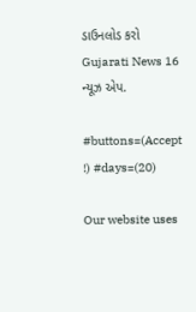ડાઉનલોડ કરો Gujarati News 16 ન્યૂઝ એપ.

#buttons=(Accept !) #days=(20)

Our website uses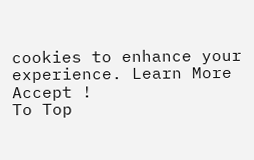cookies to enhance your experience. Learn More
Accept !
To Top